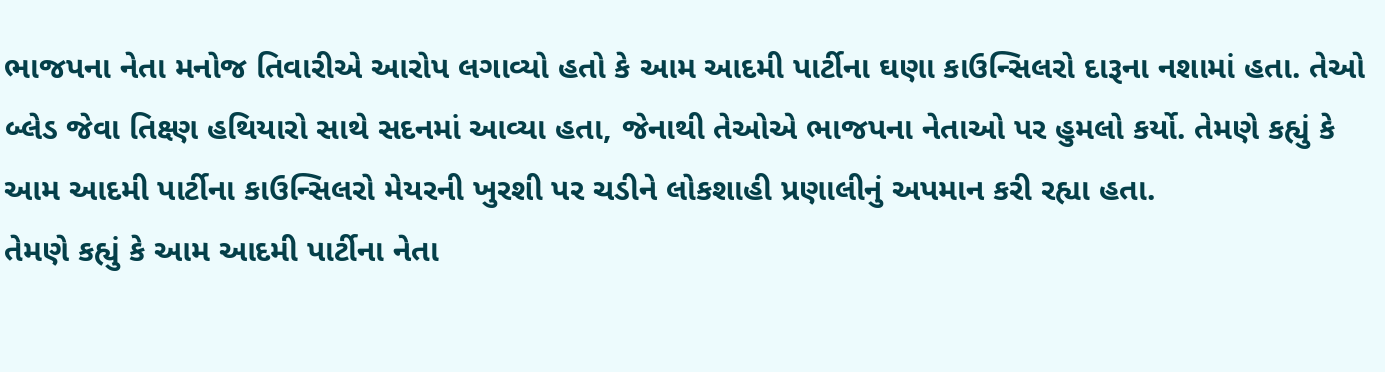ભાજપના નેતા મનોજ તિવારીએ આરોપ લગાવ્યો હતો કે આમ આદમી પાર્ટીના ઘણા કાઉન્સિલરો દારૂના નશામાં હતા. તેઓ બ્લેડ જેવા તિક્ષ્ણ હથિયારો સાથે સદનમાં આવ્યા હતા, જેનાથી તેઓએ ભાજપના નેતાઓ પર હુમલો કર્યો. તેમણે કહ્યું કે આમ આદમી પાર્ટીના કાઉન્સિલરો મેયરની ખુરશી પર ચડીને લોકશાહી પ્રણાલીનું અપમાન કરી રહ્યા હતા.
તેમણે કહ્યું કે આમ આદમી પાર્ટીના નેતા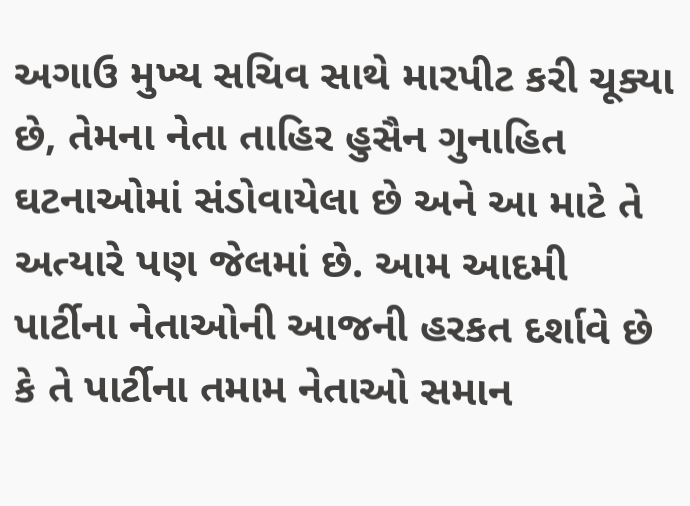અગાઉ મુખ્ય સચિવ સાથે મારપીટ કરી ચૂક્યા છે, તેમના નેતા તાહિર હુસૈન ગુનાહિત ઘટનાઓમાં સંડોવાયેલા છે અને આ માટે તે અત્યારે પણ જેલમાં છે. આમ આદમી પાર્ટીના નેતાઓની આજની હરકત દર્શાવે છે કે તે પાર્ટીના તમામ નેતાઓ સમાન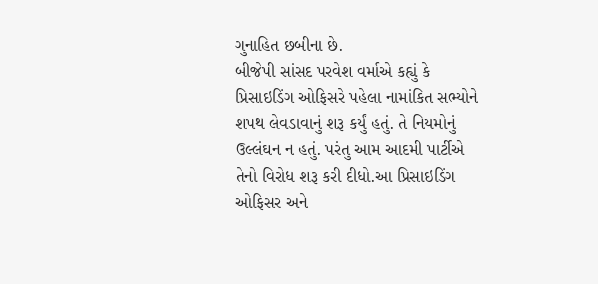ગુનાહિત છબીના છે.
બીજેપી સાંસદ પરવેશ વર્માએ કહ્યું કે પ્રિસાઇડિંગ ઓફિસરે પહેલા નામાંકિત સભ્યોને શપથ લેવડાવાનું શરૂ કર્યું હતું. તે નિયમોનું ઉલ્લંઘન ન હતું. પરંતુ આમ આદમી પાર્ટીએ તેનો વિરોધ શરૂ કરી દીધો.આ પ્રિસાઇડિંગ ઓફિસર અને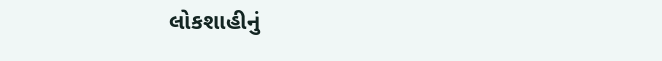લોકશાહીનું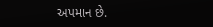અપમાન છે.